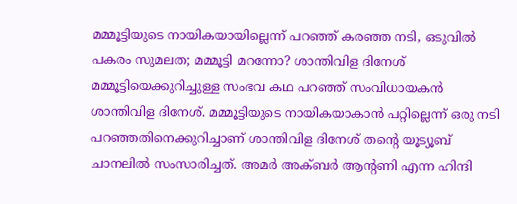മമ്മൂട്ടിയുടെ നായികയായില്ലെന്ന് പറഞ്ഞ് കരഞ്ഞ നടി, ഒടുവിൽ പകരം സുമലത; മമ്മൂട്ടി മറന്നോ? ശാന്തിവിള ദിനേശ്
മമ്മൂട്ടിയെക്കുറിച്ചുള്ള സംഭവ കഥ പറഞ്ഞ് സംവിധായകൻ ശാന്തിവിള ദിനേശ്. മമ്മൂട്ടിയുടെ നായികയാകാൻ പറ്റില്ലെന്ന് ഒരു നടി പറഞ്ഞതിനെക്കുറിച്ചാണ് ശാന്തിവിള ദിനേശ് തന്റെ യൂട്യൂബ് ചാനലിൽ സംസാരിച്ചത്. അമർ അക്ബർ ആന്റണി എന്ന ഹിന്ദി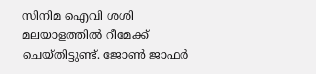സിനിമ ഐവി ശശി മലയാളത്തിൽ റീമേക്ക് ചെയ്തിട്ടുണ്ട്. ജോൺ ജാഫർ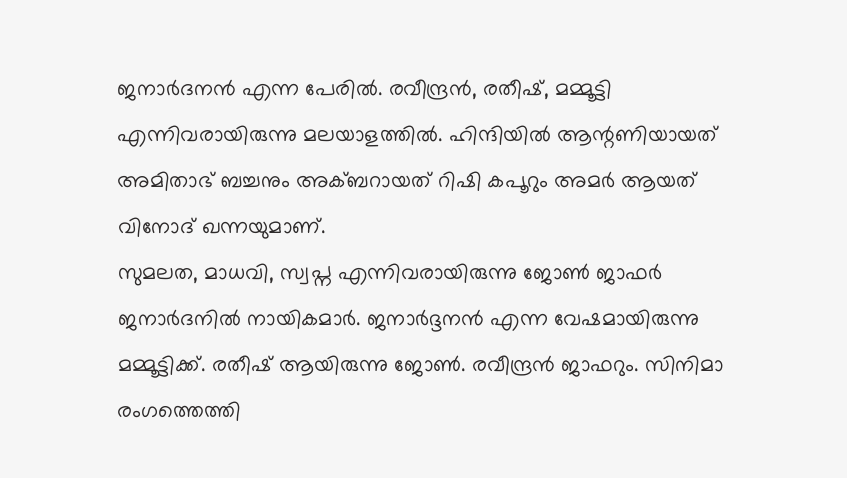ജനാർദനൻ എന്ന പേരിൽ. രവീന്ദ്രൻ, രതീഷ്, മമ്മൂട്ടി എന്നിവരായിരുന്നു മലയാളത്തിൽ. ഹിന്ദിയിൽ ആന്റണിയായത് അമിതാഭ് ബച്ചനും അക്ബറായത് റിഷി കപൂറും അമർ ആയത് വിനോദ് ഖന്നയുമാണ്.
സുമലത, മാധവി, സ്വപ്ന എന്നിവരായിരുന്നു ജോൺ ജാഫർ ജനാർദനിൽ നായികമാർ. ജനാർദ്ദനൻ എന്ന വേഷമായിരുന്നു മമ്മൂട്ടിക്ക്. രതീഷ് ആയിരുന്നു ജോൺ. രവീന്ദ്രൻ ജാഫറും. സിനിമാ രംഗത്തെത്തി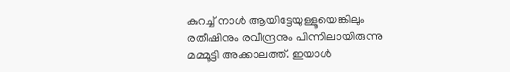കുറച്ച് നാൾ ആയിട്ടേയുള്ളൂയെങ്കിലും രതീഷിനും രവീന്ദ്രനും പിന്നിലായിരുന്നു മമ്മൂട്ടി അക്കാലത്ത്. ഇയാൾ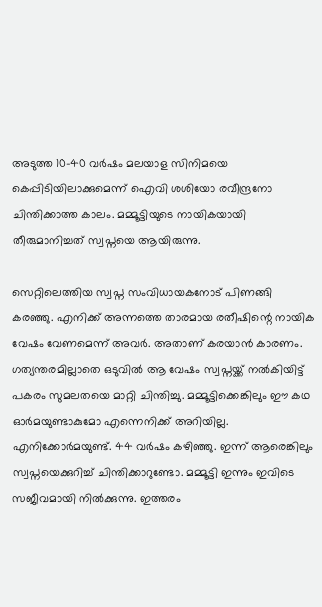അടുത്ത 10-40 വർഷം മലയാള സിനിമയെ കെപ്പിടിയിലാക്കുമെന്ന് ഐവി ശശിയോ രവീന്ദ്രനോ ചിന്തിക്കാത്ത കാലം. മമ്മൂട്ടിയുടെ നായികയായി തീരുമാനിച്ചത് സ്വപ്നയെ ആയിരുന്നു.

സെറ്റിലെത്തിയ സ്വപ്ന സംവിധായകനോട് പിണങ്ങി കരഞ്ഞു. എനിക്ക് അന്നത്തെ താരമായ രതീഷിന്റെ നായിക വേഷം വേണമെന്ന് അവർ. അതാണ് കരയാൻ കാരണം. ഗത്യന്തരമില്ലാതെ ഒടുവിൽ ആ വേഷം സ്വപ്നയ്ക്ക് നൽകിയിട്ട് പകരം സുമലതയെ മാറ്റി ചിന്തിച്ചു. മമ്മൂട്ടിക്കെങ്കിലും ഈ കഥ ഓർമയുണ്ടാകുമോ എന്നെനിക്ക് അറിയില്ല. എനിക്കോർമയുണ്ട്. 44 വർഷം കഴിഞ്ഞു. ഇന്ന് ആരെങ്കിലും സ്വപ്നയെക്കുറിച്ച് ചിന്തിക്കാറുണ്ടോ. മമ്മൂട്ടി ഇന്നും ഇവിടെ സജീവമായി നിൽക്കുന്നു. ഇത്തരം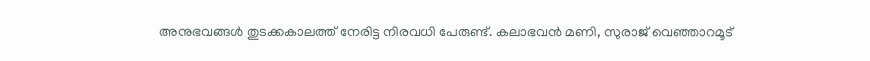അനുഭവങ്ങൾ തുടക്കകാലത്ത് നേരിട്ട നിരവധി പേരുണ്ട്. കലാഭവൻ മണി, സുരാജ് വെഞ്ഞാറമൂട്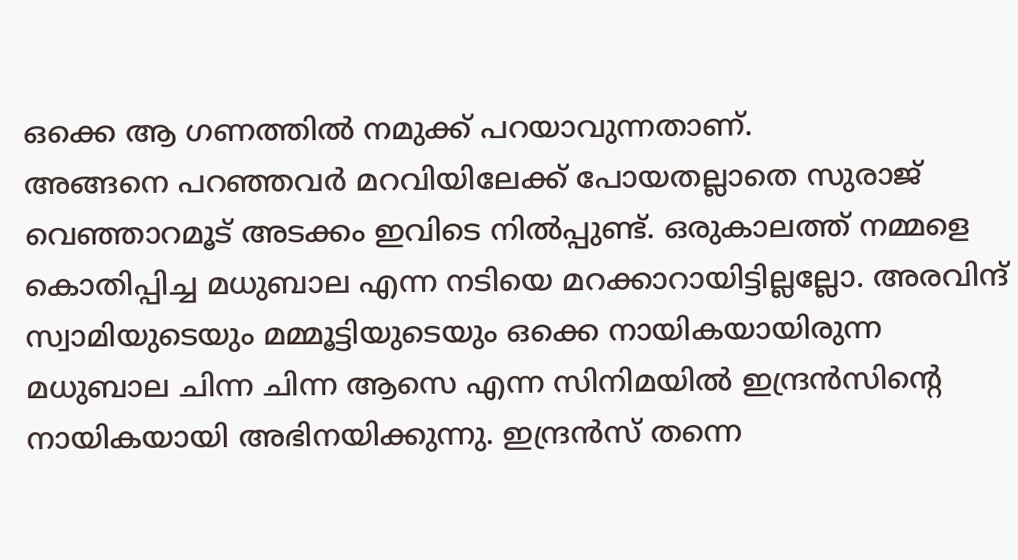ഒക്കെ ആ ഗണത്തിൽ നമുക്ക് പറയാവുന്നതാണ്.
അങ്ങനെ പറഞ്ഞവർ മറവിയിലേക്ക് പോയതല്ലാതെ സുരാജ് വെഞ്ഞാറമൂട് അടക്കം ഇവിടെ നിൽപ്പുണ്ട്. ഒരുകാലത്ത് നമ്മളെ കൊതിപ്പിച്ച മധുബാല എന്ന നടിയെ മറക്കാറായിട്ടില്ലല്ലോ. അരവിന്ദ് സ്വാമിയുടെയും മമ്മൂട്ടിയുടെയും ഒക്കെ നായികയായിരുന്ന മധുബാല ചിന്ന ചിന്ന ആസെ എന്ന സിനിമയിൽ ഇന്ദ്രൻസിന്റെ നായികയായി അഭിനയിക്കുന്നു. ഇന്ദ്രൻസ് തന്നെ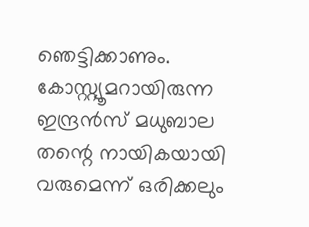ഞെട്ടിക്കാണും. കോസ്റ്റ്യൂമറായിരുന്ന ഇന്ദ്രൻസ് മധുബാല തന്റെ നായികയായി വരുമെന്ന് ഒരിക്കലും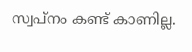സ്വപ്നം കണ്ട് കാണില്ല.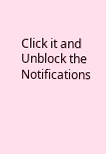Click it and Unblock the Notifications